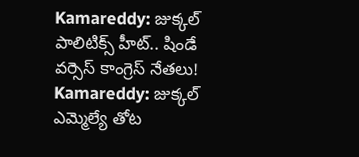Kamareddy: జుక్కల్ పాలిటిక్స్ హీట్.. షిండే వర్సెస్ కాంగ్రెస్ నేతలు!
Kamareddy: జుక్కల్ ఎమ్మెల్యే తోట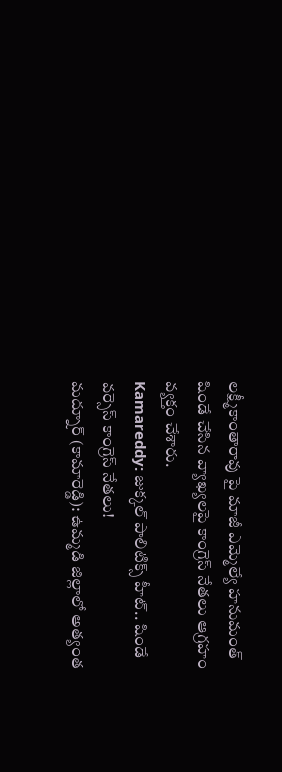లక్ష్మీకాంతారావు పై మాజీ ఎమ్మెల్యే హనుమంత్ షిండే చేసిన వ్యాఖ్యలపై కాంగ్రెస్ నేతలు ఆగ్రహం వ్యక్తం చేశారు.
Kamareddy: జుక్కల్ పాలిటిక్స్ హీట్.. షిండే వర్సెస్ కాంగ్రెస్ నేతలు!
మద్నూర్ (కామారెడ్డి): ఉమ్మడి జిల్లాలో అత్యంత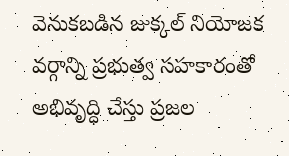వెనుకబడిన జుక్కల్ నియోజక వర్గాన్ని ప్రభుత్వ సహకారంతో అభివృద్ధి చేస్తు ప్రజల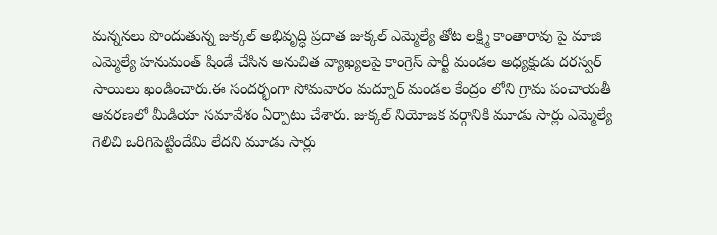మన్ననలు పొందుతున్న జుక్కల్ అభివృద్ధి ప్రదాత జుక్కల్ ఎమ్మెల్యే తోట లక్ష్మి కాంతారావు పై మాజి ఎమ్మెల్యే హనుమంత్ షిండే చేసిన అనుచిత వ్యాఖ్యలపై కాంగ్రెస్ పార్టీ మండల అధ్యక్షుడు దరస్వర్ సాయిలు ఖండించారు.ఈ సందర్భంగా సోమవారం మద్నూర్ మండల కేంద్రం లోని గ్రామ పంచాయతీ ఆవరణలో మీడియా సమావేశం ఏర్పాటు చేశారు. జుక్కల్ నియోజక వర్గానికి మూడు సార్లు ఎమ్మెల్యే గెలిచి ఒరిగిపెట్టిందేమి లేదని మూడు సార్లు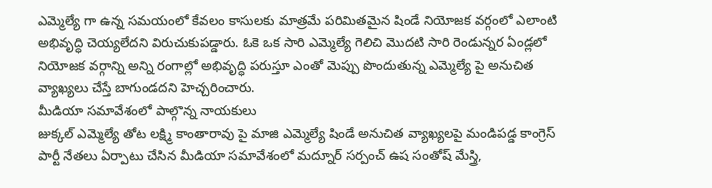ఎమ్మెల్యే గా ఉన్న సమయంలో కేవలం కాసులకు మాత్రమే పరిమితమైన షిండే నియోజక వర్గంలో ఎలాంటి అభివృద్ధి చెయ్యలేదని విరుచుకుపడ్డారు. ఓకె ఒక సారి ఎమ్మెల్యే గెలిచి మొదటి సారి రెండున్నర ఏండ్లలో నియోజక వర్గాన్ని అన్ని రంగాల్లో అభివృద్ధి పరుస్తూ ఎంతో మెప్పు పొందుతున్న ఎమ్మెల్యే పై అనుచిత వ్యాఖ్యలు చేస్తే బాగుండదని హెచ్చరించారు.
మీడియా సమావేశంలో పాల్గొన్న నాయకులు
జుక్కల్ ఎమ్మెల్యే తోట లక్ష్మి కాంతారావు పై మాజి ఎమ్మెల్యే షిండే అనుచిత వ్యాఖ్యలపై మండిపడ్డ కాంగ్రెస్ పార్టీ నేతలు ఏర్పాటు చేసిన మీడియా సమావేశంలో మద్నూర్ సర్పంచ్ ఉష సంతోష్ మేస్త్రి,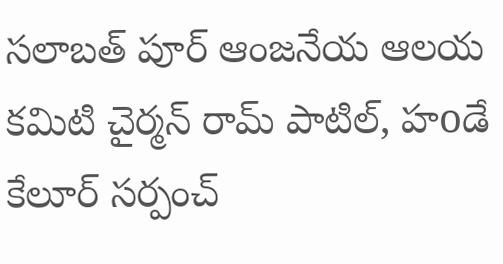సలాబత్ పూర్ ఆంజనేయ ఆలయ కమిటి చైర్మన్ రామ్ పాటిల్, హoడే కేలూర్ సర్పంచ్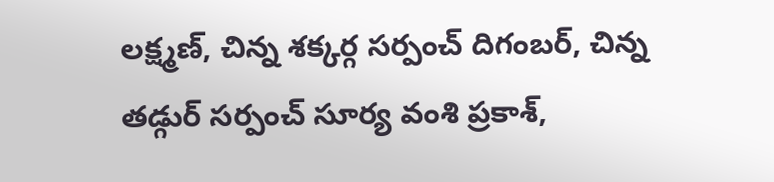లక్ష్మణ్, చిన్న శక్కర్గ సర్పంచ్ దిగంబర్, చిన్న తడ్గుర్ సర్పంచ్ సూర్య వంశి ప్రకాశ్,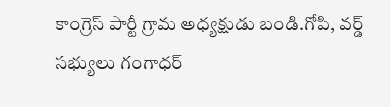కాంగ్రెస్ పార్టీ గ్రామ అధ్యక్షుడు బండి.గోపి, వర్డ్ సభ్యులు గంగాధర్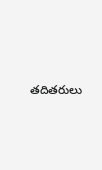తదితరులు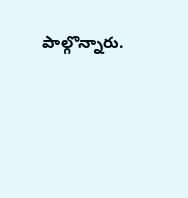పాల్గొన్నారు.